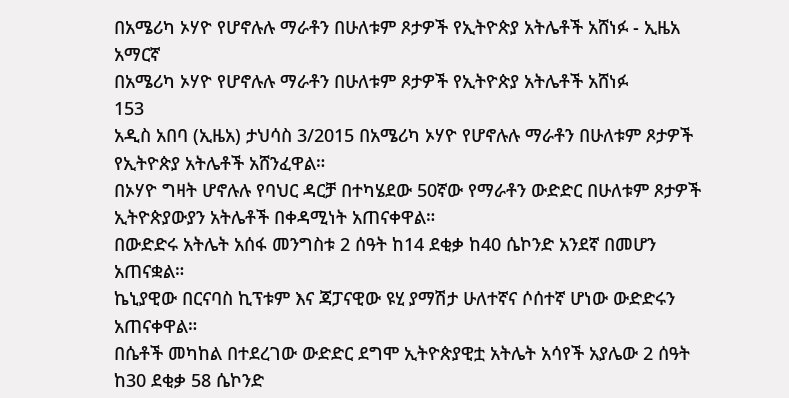በአሜሪካ ኦሃዮ የሆኖሉሉ ማራቶን በሁለቱም ጾታዎች የኢትዮጵያ አትሌቶች አሸነፉ - ኢዜአ አማርኛ
በአሜሪካ ኦሃዮ የሆኖሉሉ ማራቶን በሁለቱም ጾታዎች የኢትዮጵያ አትሌቶች አሸነፉ
153
አዲስ አበባ (ኢዜአ) ታህሳስ 3/2015 በአሜሪካ ኦሃዮ የሆኖሉሉ ማራቶን በሁለቱም ጾታዎች የኢትዮጵያ አትሌቶች አሸንፈዋል።
በኦሃዮ ግዛት ሆኖሉሉ የባህር ዳርቻ በተካሄደው 50ኛው የማራቶን ውድድር በሁለቱም ጾታዎች ኢትዮጵያውያን አትሌቶች በቀዳሚነት አጠናቀዋል።
በውድድሩ አትሌት አሰፋ መንግስቱ 2 ሰዓት ከ14 ደቂቃ ከ40 ሴኮንድ አንደኛ በመሆን አጠናቋል።
ኬኒያዊው በርናባስ ኪፕቱም እና ጃፓናዊው ዩሂ ያማሽታ ሁለተኛና ሶሰተኛ ሆነው ውድድሩን አጠናቀዋል።
በሴቶች መካከል በተደረገው ውድድር ደግሞ ኢትዮጵያዊቷ አትሌት አሳየች አያሌው 2 ሰዓት ከ30 ደቂቃ 58 ሴኮንድ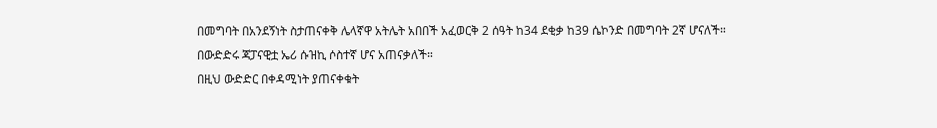በመግባት በአንደኝነት ስታጠናቀቅ ሌላኛዋ አትሌት አበበች አፈወርቅ 2 ሰዓት ከ34 ደቂቃ ከ39 ሴኮንድ በመግባት 2ኛ ሆናለች።
በውድድሩ ጃፓናዊቷ ኤሪ ሱዝኪ ሶስተኛ ሆና አጠናቃለች።
በዚህ ውድድር በቀዳሚነት ያጠናቀቁት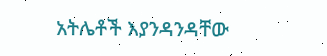አትሌቶች እያንዳንዳቸው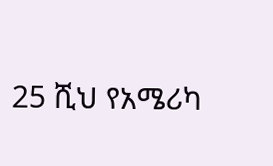25 ሺህ የአሜሪካ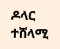ዶላር ተሸላሚ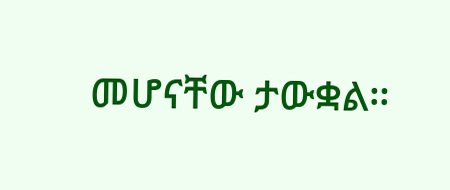መሆናቸው ታውቋል።